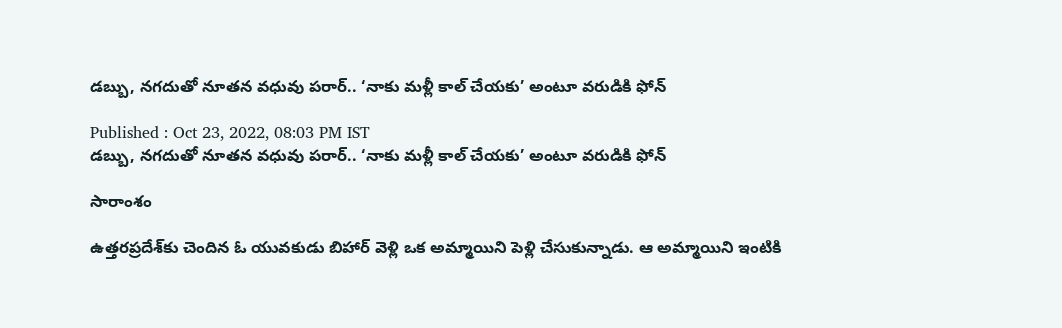డబ్బు, నగదుతో నూతన వధువు పరార్.. ‘నాకు మళ్లీ కాల్ చేయకు’ అంటూ వరుడికి ఫోన్

Published : Oct 23, 2022, 08:03 PM IST
డబ్బు, నగదుతో నూతన వధువు పరార్.. ‘నాకు మళ్లీ కాల్ చేయకు’ అంటూ వరుడికి ఫోన్

సారాంశం

ఉత్తరప్రదేశ్‌కు చెందిన ఓ యువకుడు బిహార్ వెళ్లి ఒక అమ్మాయిని పెళ్లి చేసుకున్నాడు. ఆ అమ్మాయిని ఇంటికి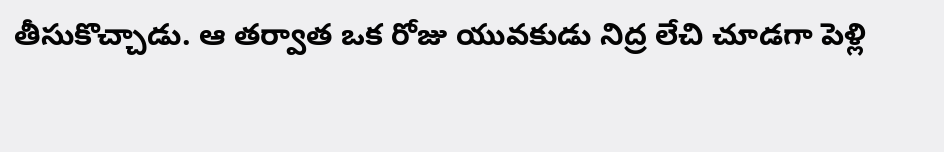తీసుకొచ్చాడు. ఆ తర్వాత ఒక రోజు యువకుడు నిద్ర లేచి చూడగా పెళ్లి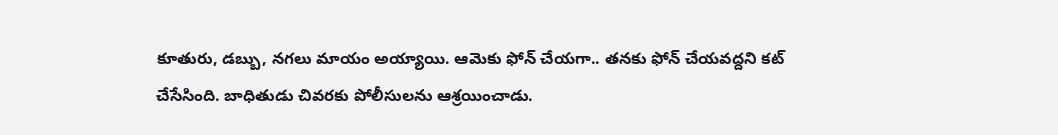కూతురు, డబ్బు, నగలు మాయం అయ్యాయి. ఆమెకు ఫోన్ చేయగా.. తనకు ఫోన్ చేయవద్దని కట్ చేసేసింది. బాధితుడు చివరకు పోలీసులను ఆశ్రయించాడు.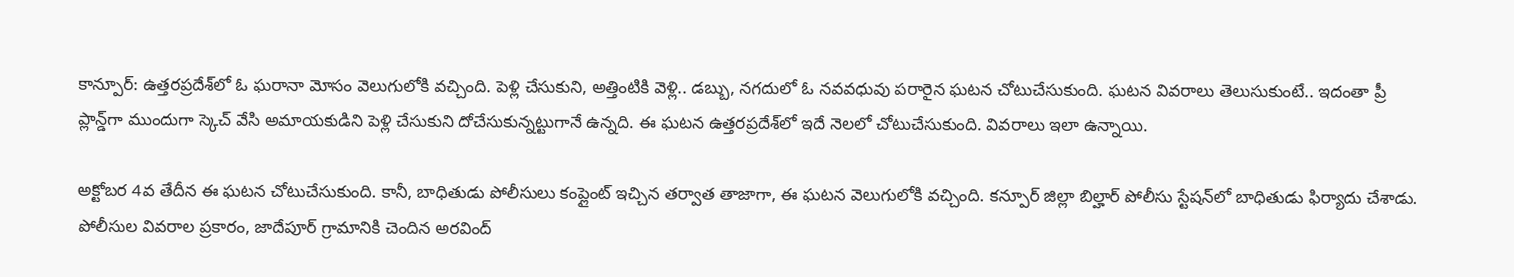కాన్పూర్: ఉత్తరప్రదేశ్‌లో ఓ ఘరానా మోసం వెలుగులోకి వచ్చింది. పెళ్లి చేసుకుని, అత్తింటికి వెళ్లి.. డబ్బు, నగదులో ఓ నవవధువు పరారైన ఘటన చోటుచేసుకుంది. ఘటన వివరాలు తెలుసుకుంటే.. ఇదంతా ప్రీ ప్లాన్డ్‌గా ముందుగా స్కెచ్ వేసి అమాయకుడిని పెళ్లి చేసుకుని దోచేసుకున్నట్టుగానే ఉన్నది. ఈ ఘటన ఉత్తరప్రదేశ్‌లో ఇదే నెలలో చోటుచేసుకుంది. వివరాలు ఇలా ఉన్నాయి.

అక్టోబర 4వ తేదీన ఈ ఘటన చోటుచేసుకుంది. కానీ, బాధితుడు పోలీసులు కంప్లైంట్ ఇచ్చిన తర్వాత తాజాగా, ఈ ఘటన వెలుగులోకి వచ్చింది. కన్పూర్ జిల్లా బిల్హార్‌ పోలీసు స్టేషన్‌లో బాధితుడు ఫిర్యాదు చేశాడు. పోలీసుల వివరాల ప్రకారం, జాదేపూర్ గ్రామానికి చెందిన అరవింద్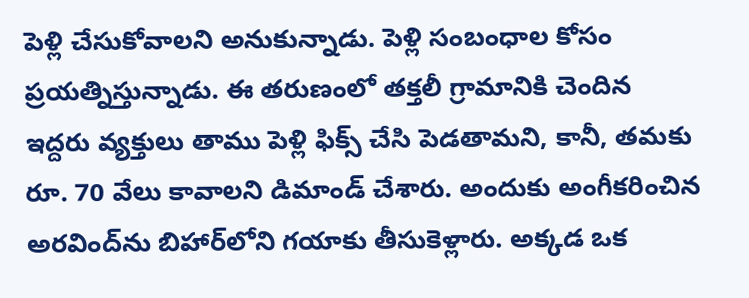పెళ్లి చేసుకోవాలని అనుకున్నాడు. పెళ్లి సంబంధాల కోసం ప్రయత్నిస్తున్నాడు. ఈ తరుణంలో తక్తలీ గ్రామానికి చెందిన ఇద్దరు వ్యక్తులు తాము పెళ్లి ఫిక్స్ చేసి పెడతామని, కానీ, తమకు రూ. 70 వేలు కావాలని డిమాండ్ చేశారు. అందుకు అంగీకరించిన అరవింద్‌ను బిహార్‌లోని గయాకు తీసుకెళ్లారు. అక్కడ ఒక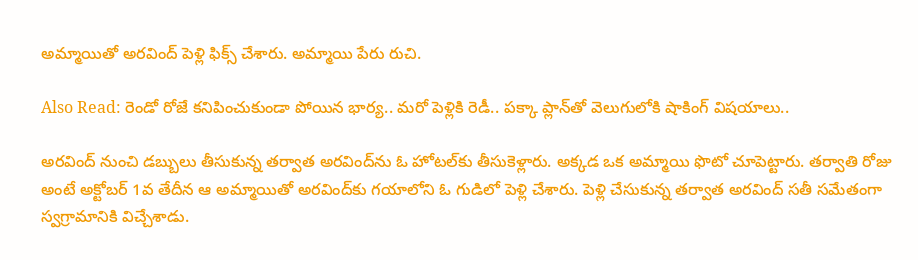అమ్మాయితో అరవింద్ పెళ్లి ఫిక్స్ చేశారు. అమ్మాయి పేరు రుచి.

Also Read: రెండో రోజే కనిపించుకుండా పోయిన భార్య.. మరో పెళ్లికి రెడీ.. పక్కా ప్లాన్‌తో వెలుగులోకి షాకింగ్ విషయాలు..

అరవింద్ నుంచి డబ్బులు తీసుకున్న తర్వాత అరవింద్‌ను ఓ హోటల్‌కు తీసుకెళ్లారు. అక్కడ ఒక అమ్మాయి ఫొటో చూపెట్టారు. తర్వాతి రోజు అంటే అక్టోబర్ 1వ తేదీన ఆ అమ్మాయితో అరవింద్‌కు గయాలోని ఓ గుడిలో పెళ్లి చేశారు. పెళ్లి చేసుకున్న తర్వాత అరవింద్ సతీ సమేతంగా స్వగ్రామానికి విచ్చేశాడు.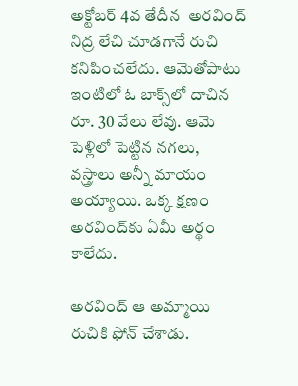అక్టోబర్ 4వ తేదీన  అరవింద్ నిద్ర లేచి చూడగానే రుచి కనిపించలేదు. ఆమెతోపాటు ఇంటిలో ఓ బాక్స్‌లో దాచిన రూ. 30 వేలు లేవు. ఆమె పెళ్లిలో పెట్టిన నగలు, వస్త్రాలు అన్నీ మాయం అయ్యాయి. ఒక్క క్షణం అరవింద్‌కు ఏమీ అర్థం కాలేదు.

అరవింద్ ఆ అమ్మాయి రుచికి ఫోన్ చేశాడు.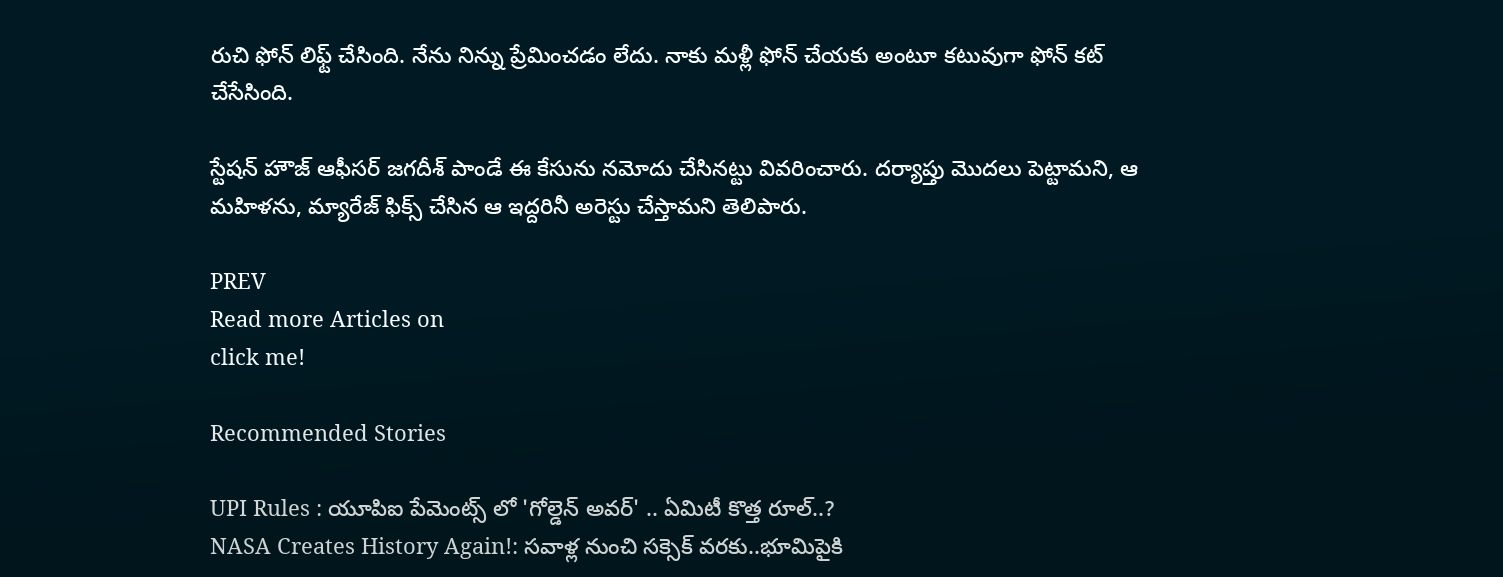రుచి ఫోన్ లిఫ్ట్ చేసింది. నేను నిన్ను ప్రేమించడం లేదు. నాకు మళ్లీ ఫోన్ చేయకు అంటూ కటువుగా ఫోన్ కట్ చేసేసింది.

స్టేషన్ హౌజ్ ఆఫీసర్ జగదీశ్ పాండే ఈ కేసును నమోదు చేసినట్టు వివరించారు. దర్యాప్తు మొదలు పెట్టామని, ఆ మహిళను, మ్యారేజ్ ఫిక్స్ చేసిన ఆ ఇద్దరినీ అరెస్టు చేస్తామని తెలిపారు.

PREV
Read more Articles on
click me!

Recommended Stories

UPI Rules : యూపిఐ పేమెంట్స్ లో 'గోల్డెన్ అవర్' .. ఏమిటీ కొత్త రూల్..?
NASA Creates History Again!: సవాళ్ల నుంచి సక్సెక్ వరకు..భూమిపైకి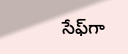సేఫ్‍గా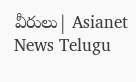వీరులు| Asianet News Telugu